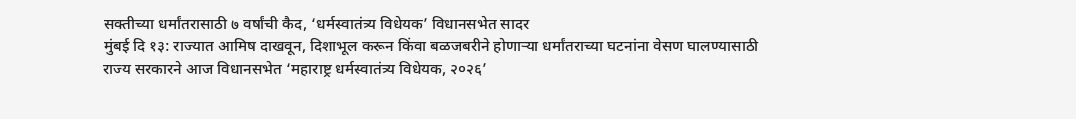सक्तीच्या धर्मांतरासाठी ७ वर्षांची कैद, ‘धर्मस्वातंत्र्य विधेयक’ विधानसभेत सादर
मुंबई दि १३: राज्यात आमिष दाखवून, दिशाभूल करून किंवा बळजबरीने होणाऱ्या धर्मांतराच्या घटनांना वेसण घालण्यासाठी राज्य सरकारने आज विधानसभेत ‘महाराष्ट्र धर्मस्वातंत्र्य विधेयक, २०२६’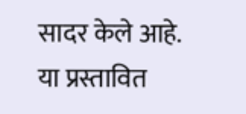सादर केले आहे. या प्रस्तावित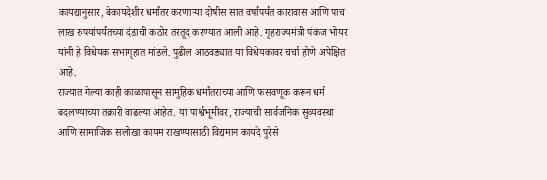कायद्यानुसार, बेकायदेशीर धर्मांतर करणाऱ्या दोषीस सात वर्षांपर्यंत कारावास आणि पाच लाख रुपयांपर्यंतच्या दंडाची कठोर तरतूद करण्यात आली आहे. गृहराज्यमंत्री पंकज भोयर यांनी हे विधेयक सभागृहात मांडले. पुढील आठवड्यात या विधेयकावर चर्चा होणे अपेक्षित आहे.
राज्यात गेल्या काही काळापासून सामुहिक धर्मांतराच्या आणि फसवणूक करून धर्म बदलण्याच्या तक्रारी वाढल्या आहेत. या पार्श्वभूमीवर, राज्याची सार्वजनिक सुव्यवस्था आणि सामाजिक सलोखा कायम राखण्यासाठी विद्यमान कायदे पुरेसे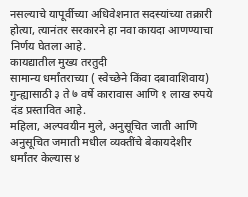नसल्याचे यापूर्वीच्या अधिवेशनात सदस्यांच्या तक्रारी होत्या, त्यानंतर सरकारने हा नवा कायदा आणण्याचा निर्णय घेतला आहे.
कायद्यातील मुख्य तरतुदी
सामान्य धर्मांतराच्या ( स्वेच्छेने किंवा दबावाशिवाय) गुन्ह्यासाठी ३ ते ७ वर्षे कारावास आणि १ लाख रुपये दंड प्रस्तावित आहे.
महिला, अल्पवयीन मुले, अनुसूचित जाती आणि अनुसूचित जमाती मधील व्यक्तींचे बेकायदेशीर धर्मांतर केल्यास ४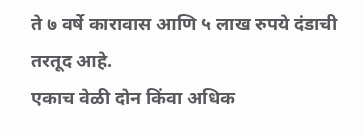ते ७ वर्षे कारावास आणि ५ लाख रुपये दंडाची तरतूद आहे.
एकाच वेळी दोन किंवा अधिक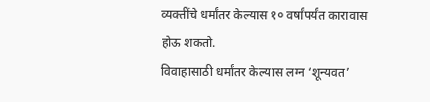व्यक्तींचे धर्मांतर केल्यास १० वर्षांपर्यंत कारावास होऊ शकतो.
विवाहासाठी धर्मांतर केल्यास लग्न ‘शून्यवत’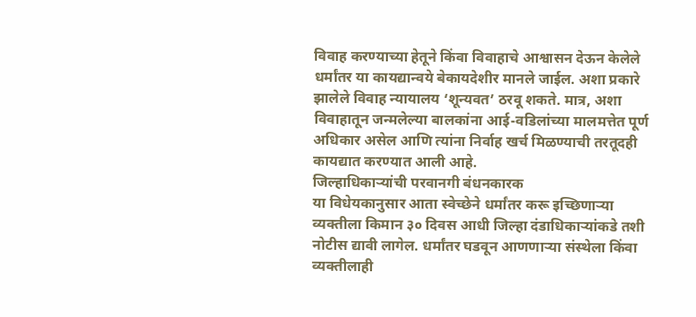विवाह करण्याच्या हेतूने किंवा विवाहाचे आश्वासन देऊन केलेले धर्मांतर या कायद्यान्वये बेकायदेशीर मानले जाईल. अशा प्रकारे झालेले विवाह न्यायालय ‘शून्यवत’ ठरवू शकते. मात्र, अशा विवाहातून जन्मलेल्या बालकांना आई-वडिलांच्या मालमत्तेत पूर्ण अधिकार असेल आणि त्यांना निर्वाह खर्च मिळण्याची तरतूदही कायद्यात करण्यात आली आहे.
जिल्हाधिकाऱ्यांची परवानगी बंधनकारक
या विधेयकानुसार आता स्वेच्छेने धर्मांतर करू इच्छिणाऱ्या व्यक्तीला किमान ३० दिवस आधी जिल्हा दंडाधिकाऱ्यांकडे तशी नोटीस द्यावी लागेल. धर्मांतर घडवून आणणाऱ्या संस्थेला किंवा व्यक्तीलाही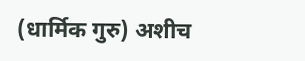(धार्मिक गुरु) अशीच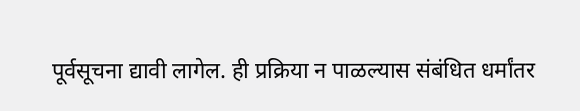पूर्वसूचना द्यावी लागेल. ही प्रक्रिया न पाळल्यास संबंधित धर्मांतर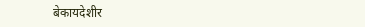बेकायदेशीर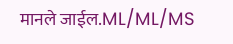मानले जाईल.ML/ML/MS